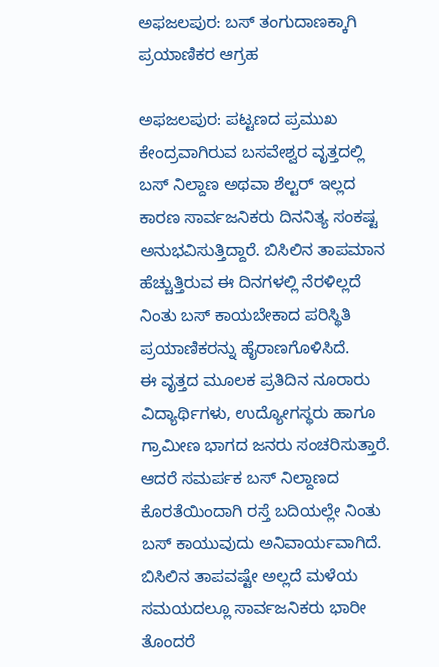ಅಫಜಲಪುರ: ಬಸ್ ತಂಗುದಾಣಕ್ಕಾಗಿ ಪ್ರಯಾಣಿಕರ ಆಗ್ರಹ

ಅಫಜಲಪುರ: ಪಟ್ಟಣದ ಪ್ರಮುಖ ಕೇಂದ್ರವಾಗಿರುವ ಬಸವೇಶ್ವರ ವೃತ್ತದಲ್ಲಿ ಬಸ್ ನಿಲ್ದಾಣ ಅಥವಾ ಶೆಲ್ಟರ್ ಇಲ್ಲದ ಕಾರಣ ಸಾರ್ವಜನಿಕರು ದಿನನಿತ್ಯ ಸಂಕಷ್ಟ ಅನುಭವಿಸುತ್ತಿದ್ದಾರೆ. ಬಿಸಿಲಿನ ತಾಪಮಾನ ಹೆಚ್ಚುತ್ತಿರುವ ಈ ದಿನಗಳಲ್ಲಿ ನೆರಳಿಲ್ಲದೆ ನಿಂತು ಬಸ್ ಕಾಯಬೇಕಾದ ಪರಿಸ್ಥಿತಿ ಪ್ರಯಾಣಿಕರನ್ನು ಹೈರಾಣಗೊಳಿಸಿದೆ.
ಈ ವೃತ್ತದ ಮೂಲಕ ಪ್ರತಿದಿನ ನೂರಾರು ವಿದ್ಯಾರ್ಥಿಗಳು, ಉದ್ಯೋಗಸ್ಥರು ಹಾಗೂ ಗ್ರಾಮೀಣ ಭಾಗದ ಜನರು ಸಂಚರಿಸುತ್ತಾರೆ. ಆದರೆ ಸಮರ್ಪಕ ಬಸ್ ನಿಲ್ದಾಣದ ಕೊರತೆಯಿಂದಾಗಿ ರಸ್ತೆ ಬದಿಯಲ್ಲೇ ನಿಂತು ಬಸ್ ಕಾಯುವುದು ಅನಿವಾರ್ಯವಾಗಿದೆ.
ಬಿಸಿಲಿನ ತಾಪವಷ್ಟೇ ಅಲ್ಲದೆ ಮಳೆಯ ಸಮಯದಲ್ಲೂ ಸಾರ್ವಜನಿಕರು ಭಾರೀ ತೊಂದರೆ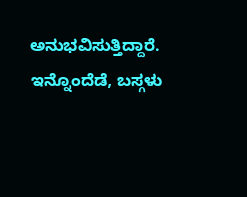ಅನುಭವಿಸುತ್ತಿದ್ದಾರೆ.
ಇನ್ನೊಂದೆಡೆ, ಬಸ್ಗಳು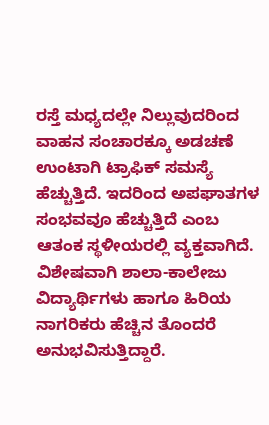ರಸ್ತೆ ಮಧ್ಯದಲ್ಲೇ ನಿಲ್ಲುವುದರಿಂದ ವಾಹನ ಸಂಚಾರಕ್ಕೂ ಅಡಚಣೆ ಉಂಟಾಗಿ ಟ್ರಾಫಿಕ್ ಸಮಸ್ಯೆ ಹೆಚ್ಚುತ್ತಿದೆ. ಇದರಿಂದ ಅಪಘಾತಗಳ ಸಂಭವವೂ ಹೆಚ್ಚುತ್ತಿದೆ ಎಂಬ ಆತಂಕ ಸ್ಥಳೀಯರಲ್ಲಿ ವ್ಯಕ್ತವಾಗಿದೆ.
ವಿಶೇಷವಾಗಿ ಶಾಲಾ-ಕಾಲೇಜು ವಿದ್ಯಾರ್ಥಿಗಳು ಹಾಗೂ ಹಿರಿಯ ನಾಗರಿಕರು ಹೆಚ್ಚಿನ ತೊಂದರೆ ಅನುಭವಿಸುತ್ತಿದ್ದಾರೆ.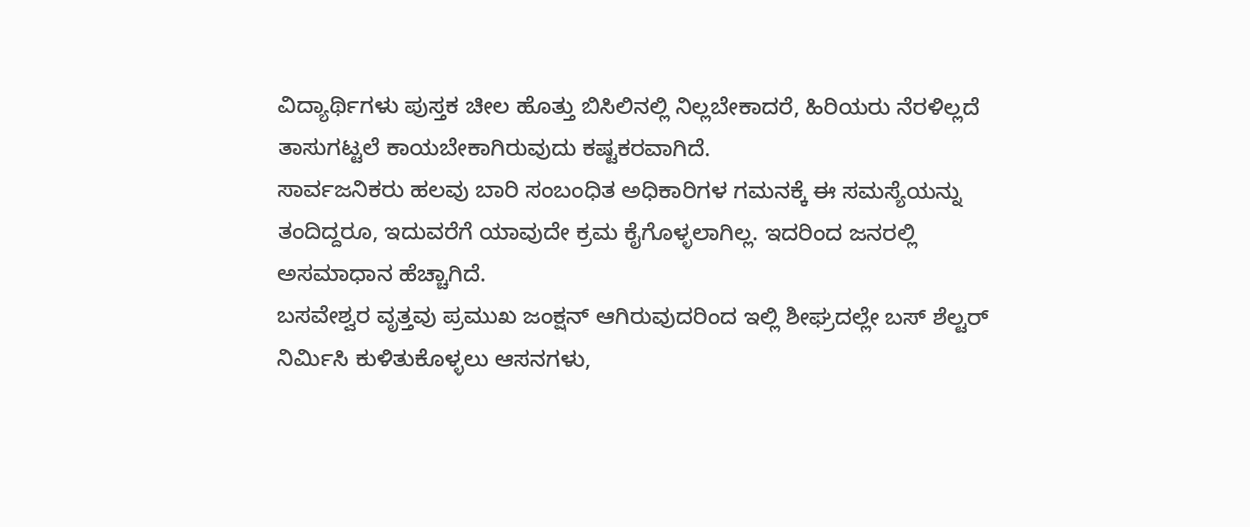ವಿದ್ಯಾರ್ಥಿಗಳು ಪುಸ್ತಕ ಚೀಲ ಹೊತ್ತು ಬಿಸಿಲಿನಲ್ಲಿ ನಿಲ್ಲಬೇಕಾದರೆ, ಹಿರಿಯರು ನೆರಳಿಲ್ಲದೆ ತಾಸುಗಟ್ಟಲೆ ಕಾಯಬೇಕಾಗಿರುವುದು ಕಷ್ಟಕರವಾಗಿದೆ.
ಸಾರ್ವಜನಿಕರು ಹಲವು ಬಾರಿ ಸಂಬಂಧಿತ ಅಧಿಕಾರಿಗಳ ಗಮನಕ್ಕೆ ಈ ಸಮಸ್ಯೆಯನ್ನು ತಂದಿದ್ದರೂ, ಇದುವರೆಗೆ ಯಾವುದೇ ಕ್ರಮ ಕೈಗೊಳ್ಳಲಾಗಿಲ್ಲ. ಇದರಿಂದ ಜನರಲ್ಲಿ ಅಸಮಾಧಾನ ಹೆಚ್ಚಾಗಿದೆ.
ಬಸವೇಶ್ವರ ವೃತ್ತವು ಪ್ರಮುಖ ಜಂಕ್ಷನ್ ಆಗಿರುವುದರಿಂದ ಇಲ್ಲಿ ಶೀಘ್ರದಲ್ಲೇ ಬಸ್ ಶೆಲ್ಟರ್ ನಿರ್ಮಿಸಿ ಕುಳಿತುಕೊಳ್ಳಲು ಆಸನಗಳು,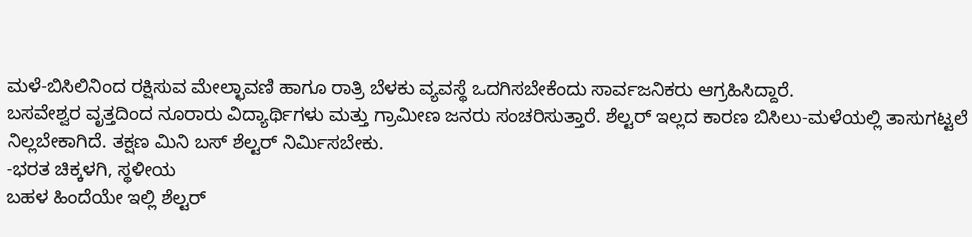ಮಳೆ-ಬಿಸಿಲಿನಿಂದ ರಕ್ಷಿಸುವ ಮೇಲ್ಛಾವಣಿ ಹಾಗೂ ರಾತ್ರಿ ಬೆಳಕು ವ್ಯವಸ್ಥೆ ಒದಗಿಸಬೇಕೆಂದು ಸಾರ್ವಜನಿಕರು ಆಗ್ರಹಿಸಿದ್ದಾರೆ.
ಬಸವೇಶ್ವರ ವೃತ್ತದಿಂದ ನೂರಾರು ವಿದ್ಯಾರ್ಥಿಗಳು ಮತ್ತು ಗ್ರಾಮೀಣ ಜನರು ಸಂಚರಿಸುತ್ತಾರೆ. ಶೆಲ್ಟರ್ ಇಲ್ಲದ ಕಾರಣ ಬಿಸಿಲು-ಮಳೆಯಲ್ಲಿ ತಾಸುಗಟ್ಟಲೆ ನಿಲ್ಲಬೇಕಾಗಿದೆ. ತಕ್ಷಣ ಮಿನಿ ಬಸ್ ಶೆಲ್ಟರ್ ನಿರ್ಮಿಸಬೇಕು.
-ಭರತ ಚಿಕ್ಕಳಗಿ, ಸ್ಥಳೀಯ
ಬಹಳ ಹಿಂದೆಯೇ ಇಲ್ಲಿ ಶೆಲ್ಟರ್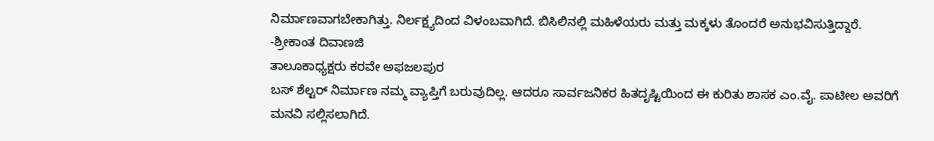ನಿರ್ಮಾಣವಾಗಬೇಕಾಗಿತ್ತು. ನಿರ್ಲಕ್ಷ್ಯದಿಂದ ವಿಳಂಬವಾಗಿದೆ. ಬಿಸಿಲಿನಲ್ಲಿ ಮಹಿಳೆಯರು ಮತ್ತು ಮಕ್ಕಳು ತೊಂದರೆ ಅನುಭವಿಸುತ್ತಿದ್ದಾರೆ.
-ಶ್ರೀಕಾಂತ ದಿವಾಣಜಿ
ತಾಲೂಕಾಧ್ಯಕ್ಷರು ಕರವೇ ಅಫಜಲಪುರ
ಬಸ್ ಶೆಲ್ಟರ್ ನಿರ್ಮಾಣ ನಮ್ಮ ವ್ಯಾಪ್ತಿಗೆ ಬರುವುದಿಲ್ಲ. ಆದರೂ ಸಾರ್ವಜನಿಕರ ಹಿತದೃಷ್ಟಿಯಿಂದ ಈ ಕುರಿತು ಶಾಸಕ ಎಂ.ವೈ. ಪಾಟೀಲ ಅವರಿಗೆ ಮನವಿ ಸಲ್ಲಿಸಲಾಗಿದೆ.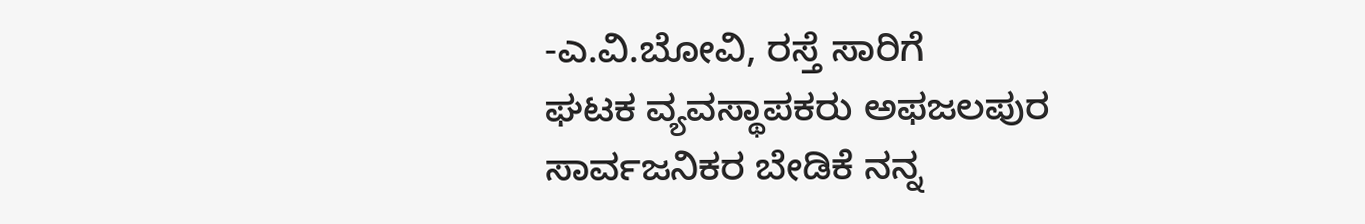-ಎ.ವಿ.ಬೋವಿ, ರಸ್ತೆ ಸಾರಿಗೆ
ಘಟಕ ವ್ಯವಸ್ಥಾಪಕರು ಅಫಜಲಪುರ
ಸಾರ್ವಜನಿಕರ ಬೇಡಿಕೆ ನನ್ನ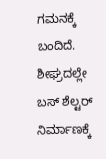ಗಮನಕ್ಕೆ ಬಂದಿದೆ. ಶೀಘ್ರದಲ್ಲೇ ಬಸ್ ಶೆಲ್ಟರ್ ನಿರ್ಮಾಣಕ್ಕೆ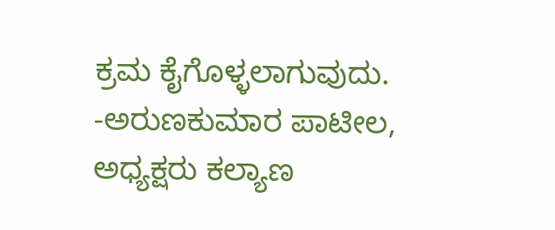ಕ್ರಮ ಕೈಗೊಳ್ಳಲಾಗುವುದು.
-ಅರುಣಕುಮಾರ ಪಾಟೀಲ, ಅಧ್ಯಕ್ಷರು ಕಲ್ಯಾಣ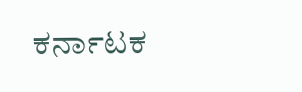ಕರ್ನಾಟಕ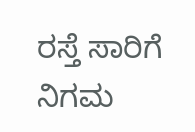ರಸ್ತೆ ಸಾರಿಗೆ ನಿಗಮ